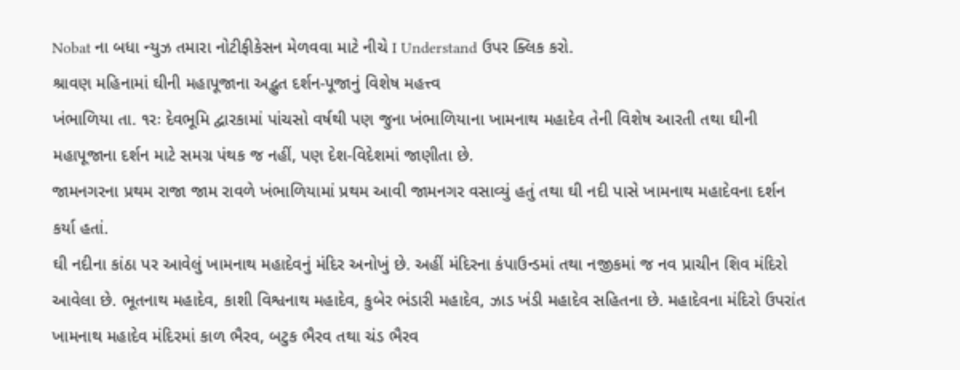Nobat ના બધા ન્યુઝ તમારા નોટીફીકેસન મેળવવા માટે નીચે I Understand ઉપર ક્લિક કરો.
શ્રાવણ મહિનામાં ઘીની મહાપૂજાના અદ્ભુત દર્શન-પૂજાનું વિશેષ મહત્ત્વ
ખંભાળિયા તા. ૧રઃ દેવભૂમિ દ્વારકામાં પાંચસો વર્ષથી પણ જુના ખંભાળિયાના ખામનાથ મહાદેવ તેની વિશેષ આરતી તથા ઘીની મહાપૂજાના દર્શન માટે સમગ્ર પંથક જ નહીં, પણ દેશ-વિદેશમાં જાણીતા છે.
જામનગરના પ્રથમ રાજા જામ રાવળે ખંભાળિયામાં પ્રથમ આવી જામનગર વસાવ્યું હતું તથા ઘી નદી પાસે ખામનાથ મહાદેવના દર્શન કર્યા હતાં.
ઘી નદીના કાંઠા પર આવેલું ખામનાથ મહાદેવનું મંદિર અનોખું છે. અહીં મંદિરના કંપાઉન્ડમાં તથા નજીકમાં જ નવ પ્રાચીન શિવ મંદિરો આવેલા છે. ભૂતનાથ મહાદેવ, કાશી વિશ્વનાથ મહાદેવ, કુબેર ભંડારી મહાદેવ, ઝાડ ખંડી મહાદેવ સહિતના છે. મહાદેવના મંદિરો ઉપરાંત ખામનાથ મહાદેવ મંદિરમાં કાળ ભૈરવ, બટુક ભૈરવ તથા ચંડ ભૈરવ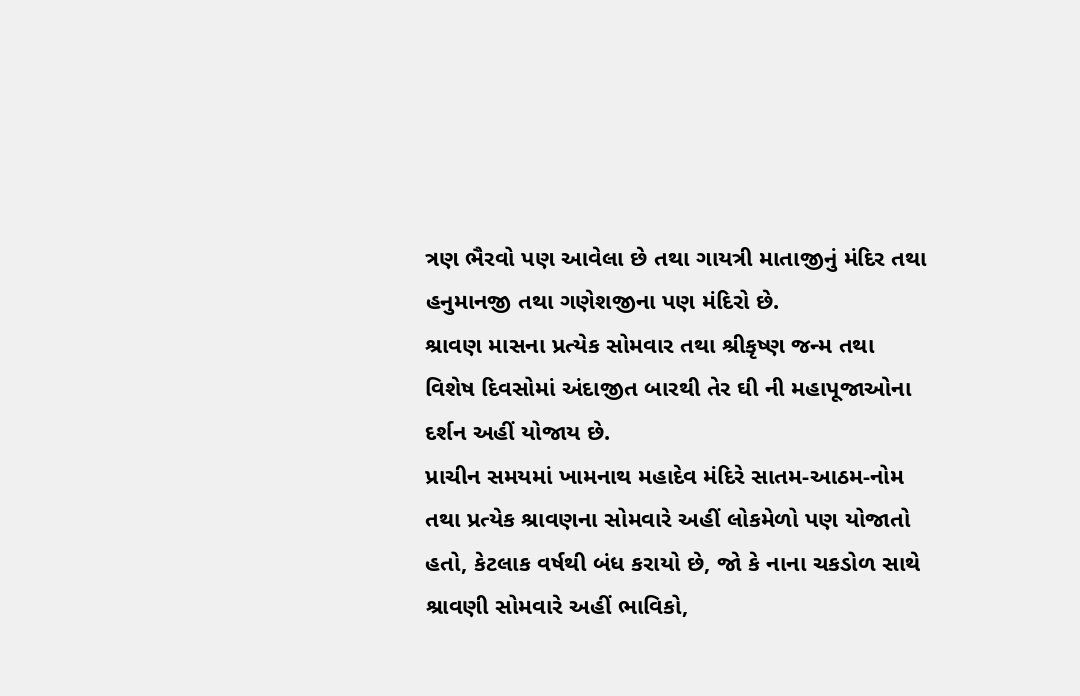ત્રણ ભૈરવો પણ આવેલા છે તથા ગાયત્રી માતાજીનું મંદિર તથા હનુમાનજી તથા ગણેશજીના પણ મંદિરો છે.
શ્રાવણ માસના પ્રત્યેક સોમવાર તથા શ્રીકૃષ્ણ જન્મ તથા વિશેષ દિવસોમાં અંદાજીત બારથી તેર ઘી ની મહાપૂજાઓના દર્શન અહીં યોજાય છે.
પ્રાચીન સમયમાં ખામનાથ મહાદેવ મંદિરે સાતમ-આઠમ-નોમ તથા પ્રત્યેક શ્રાવણના સોમવારે અહીં લોકમેળો પણ યોજાતો હતો, કેટલાક વર્ષથી બંધ કરાયો છે, જો કે નાના ચકડોળ સાથે શ્રાવણી સોમવારે અહીં ભાવિકો,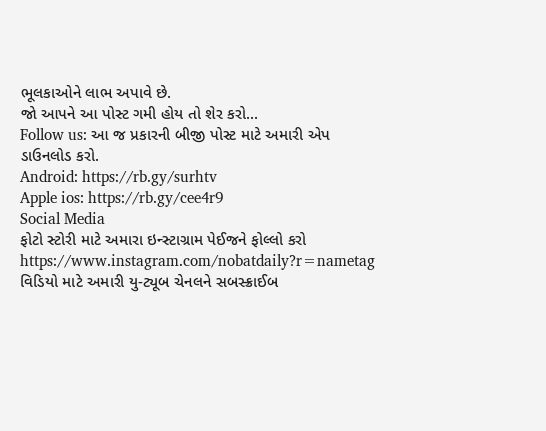ભૂલકાઓને લાભ અપાવે છે.
જો આપને આ પોસ્ટ ગમી હોય તો શેર કરો...
Follow us: આ જ પ્રકારની બીજી પોસ્ટ માટે અમારી એપ ડાઉનલોડ કરો.
Android: https://rb.gy/surhtv
Apple ios: https://rb.gy/cee4r9
Social Media
ફોટો સ્ટોરી માટે અમારા ઇન્સ્ટાગ્રામ પેઈજને ફોલ્લો કરો
https://www.instagram.com/nobatdaily?r=nametag
વિડિયો માટે અમારી યુ-ટ્યૂબ ચેનલને સબસ્ક્રાઈબ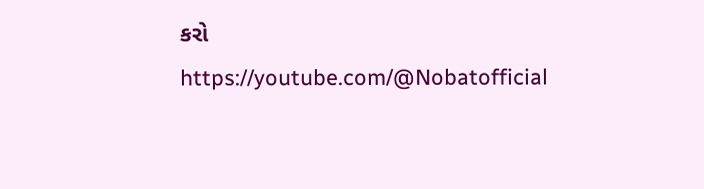કરો
https://youtube.com/@Nobatofficial